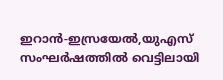ഇറാൻ-ഇസ്രയേൽ,യുഎസ് സംഘർഷത്തിൽ വെട്ടിലായി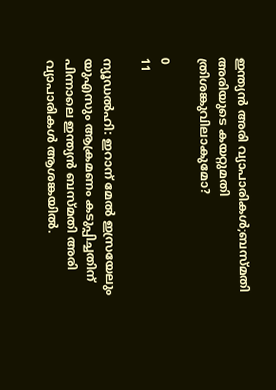ഇന്ത്യൻ അരി വ്യാപാരികൾ;ബസ്മതി അരിയുടെ കയറ്റുമതി ത്രിശങ്കുവിലാകുമോ?

0
11

ന്യൂഡൽഹി: ഇറാന് മേൽ ഇസ്രയേലും യുഎസും ആക്രമണം കടുപ്പിച്ചതിന് പിന്നാലെ ഇന്ത്യൻ ബസ്മതി അരി വ്യാപാരികൾ ആശങ്കയിൽ.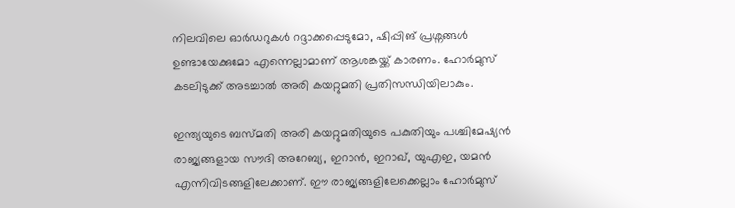നിലവിലെ ഓർഡറുകൾ റദ്ദാക്കപ്പെടുമോ, ഷിപ്പിങ് പ്രശ്നങ്ങൾ ഉണ്ടായേക്കുമോ എന്നെല്ലാമാണ് ആശങ്കയ്ക്ക് കാരണം. ഹോർമുസ് കടലിടുക്ക് അടച്ചാൽ അരി കയറ്റുമതി പ്രതിസന്ധിയിലാകും.

ഇന്ത്യയുടെ ബസ്മതി അരി കയറ്റുമതിയുടെ പകുതിയും പശ്ചിമേഷ്യൻ രാജ്യങ്ങളായ സൗദി അറേബ്യ, ഇറാൻ, ഇറാഖ്, യുഎഇ, യമൻ എന്നിവിടങ്ങളിലേക്കാണ്. ഈ രാജ്യങ്ങളിലേക്കെല്ലാം ഹോർമുസ്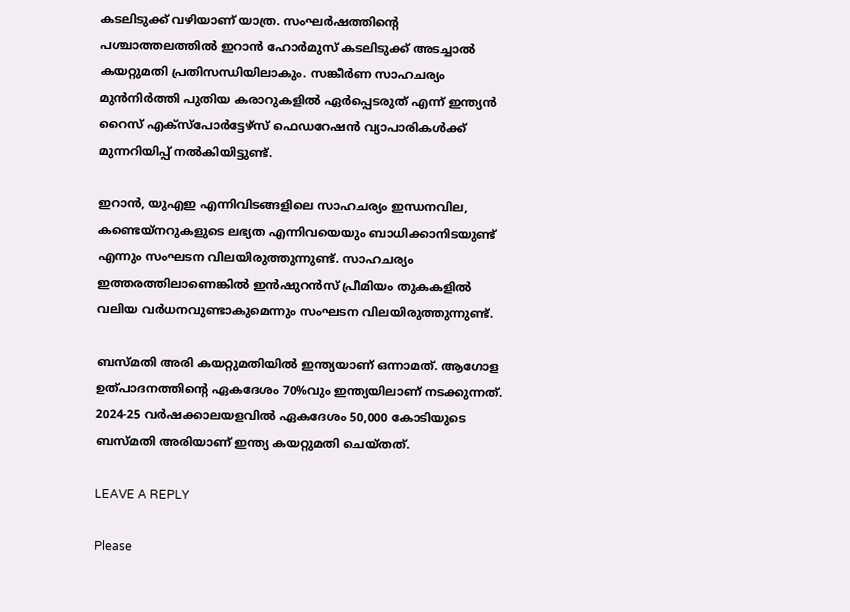കടലിടുക്ക് വഴിയാണ് യാത്ര. സംഘർഷത്തിന്റെ പശ്ചാത്തലത്തിൽ ഇറാൻ ഹോർമുസ് കടലിടുക്ക് അടച്ചാൽ കയറ്റുമതി പ്രതിസന്ധിയിലാകും. സങ്കീർണ സാഹചര്യം മുൻനിർത്തി പുതിയ കരാറുകളിൽ ഏർപ്പെടരുത് എന്ന് ഇന്ത്യൻ റൈസ് എക്സ്പോർട്ടേഴ്‌സ് ഫെഡറേഷൻ വ്യാപാരികൾക്ക് മുന്നറിയിപ്പ് നൽകിയിട്ടുണ്ട്.

ഇറാൻ, യുഎഇ എന്നിവിടങ്ങളിലെ സാഹചര്യം ഇന്ധനവില, കണ്ടെയ്നറുകളുടെ ലഭ്യത എന്നിവയെയും ബാധിക്കാനിടയുണ്ട് എന്നും സംഘടന വിലയിരുത്തുന്നുണ്ട്. സാഹചര്യം ഇത്തരത്തിലാണെങ്കിൽ ഇൻഷുറൻസ് പ്രീമിയം തുകകളിൽ വലിയ വർധനവുണ്ടാകുമെന്നും സംഘടന വിലയിരുത്തുന്നുണ്ട്.

ബസ്മതി അരി കയറ്റുമതിയിൽ ഇന്ത്യയാണ് ഒന്നാമത്. ആഗോള ഉത്പാദനത്തിന്റെ ഏകദേശം 70%വും ഇന്ത്യയിലാണ് നടക്കുന്നത്. 2024-25 വർഷക്കാലയളവിൽ ഏകദേശം 50,000 കോടിയുടെ ബസ്മതി അരിയാണ് ഇന്ത്യ കയറ്റുമതി ചെയ്തത്.

LEAVE A REPLY

Please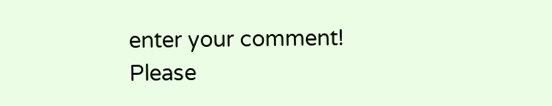enter your comment!
Please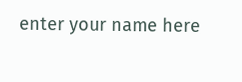enter your name here